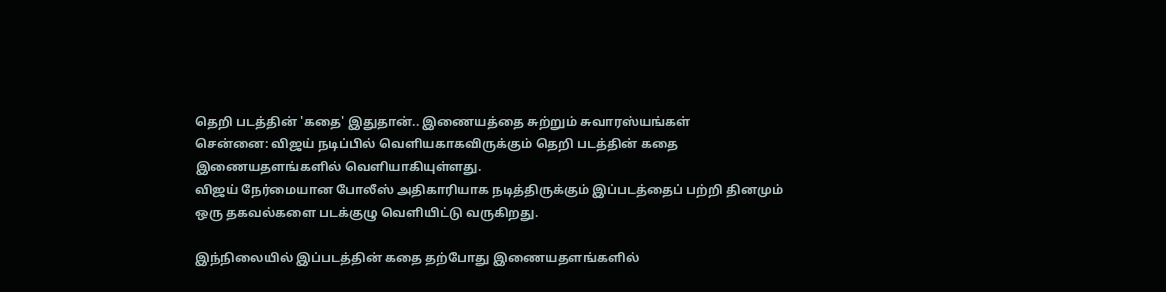தெறி படத்தின் 'கதை' இதுதான்.. இணையத்தை சுற்றும் சுவாரஸ்யங்கள்
சென்னை: விஜய் நடிப்பில் வெளியகாகவிருக்கும் தெறி படத்தின் கதை இணையதளங்களில் வெளியாகியுள்ளது.
விஜய் நேர்மையான போலீஸ் அதிகாரியாக நடித்திருக்கும் இப்படத்தைப் பற்றி தினமும் ஒரு தகவல்களை படக்குழு வெளியிட்டு வருகிறது.

இந்நிலையில் இப்படத்தின் கதை தற்போது இணையதளங்களில்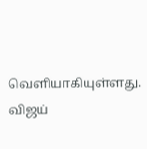வெளியாகியுள்ளது.
விஜய்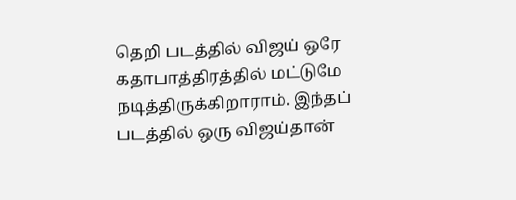தெறி படத்தில் விஜய் ஒரே கதாபாத்திரத்தில் மட்டுமே நடித்திருக்கிறாராம். இந்தப் படத்தில் ஒரு விஜய்தான்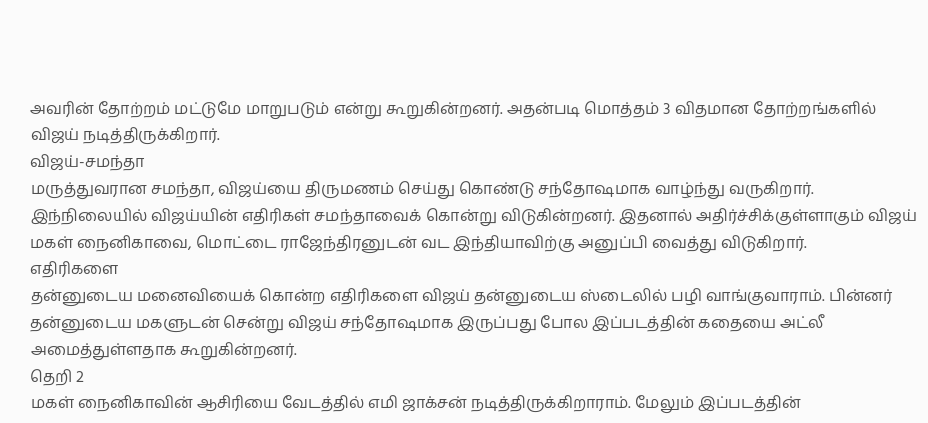அவரின் தோற்றம் மட்டுமே மாறுபடும் என்று கூறுகின்றனர். அதன்படி மொத்தம் 3 விதமான தோற்றங்களில் விஜய் நடித்திருக்கிறார்.
விஜய்-சமந்தா
மருத்துவரான சமந்தா, விஜய்யை திருமணம் செய்து கொண்டு சந்தோஷமாக வாழ்ந்து வருகிறார். இந்நிலையில் விஜய்யின் எதிரிகள் சமந்தாவைக் கொன்று விடுகின்றனர். இதனால் அதிர்ச்சிக்குள்ளாகும் விஜய் மகள் நைனிகாவை, மொட்டை ராஜேந்திரனுடன் வட இந்தியாவிற்கு அனுப்பி வைத்து விடுகிறார்.
எதிரிகளை
தன்னுடைய மனைவியைக் கொன்ற எதிரிகளை விஜய் தன்னுடைய ஸ்டைலில் பழி வாங்குவாராம். பின்னர் தன்னுடைய மகளுடன் சென்று விஜய் சந்தோஷமாக இருப்பது போல இப்படத்தின் கதையை அட்லீ அமைத்துள்ளதாக கூறுகின்றனர்.
தெறி 2
மகள் நைனிகாவின் ஆசிரியை வேடத்தில் எமி ஜாக்சன் நடித்திருக்கிறாராம். மேலும் இப்படத்தின்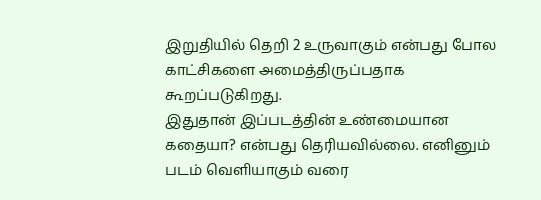இறுதியில் தெறி 2 உருவாகும் என்பது போல காட்சிகளை அமைத்திருப்பதாக கூறப்படுகிறது.
இதுதான் இப்படத்தின் உண்மையான கதையா? என்பது தெரியவில்லை. எனினும் படம் வெளியாகும் வரை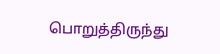பொறுத்திருந்து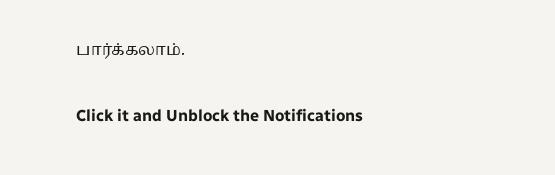பார்க்கலாம்.


Click it and Unblock the Notifications